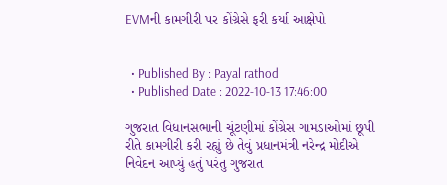EVMની કામગીરી પર કોંગ્રેસે ફરી કર્યા આક્ષેપો


  • Published By : Payal rathod
  • Published Date : 2022-10-13 17:46:00

ગુજરાત વિધાનસભાની ચૂંટણીમાં કોંગ્રેસ ગામડાઓમાં છૂપી રીતે કામગીરી કરી રહ્યું છે તેવું પ્રધાનમંત્રી નરેન્દ્ર મોદીએ નિવેદન આપ્યું હતું પરંતુ ગુજરાત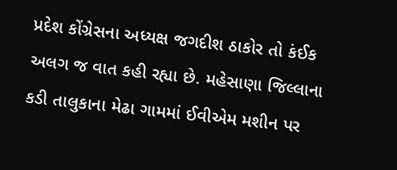પ્રદેશ કોંગ્રેસના અધ્યક્ષ જગદીશ ઠાકોર તો કંઈક અલગ જ વાત કહી રહ્યા છે. મહેસાણા જિલ્લાના કડી તાલુકાના મેઢા ગામમાં ઈવીએમ મશીન પર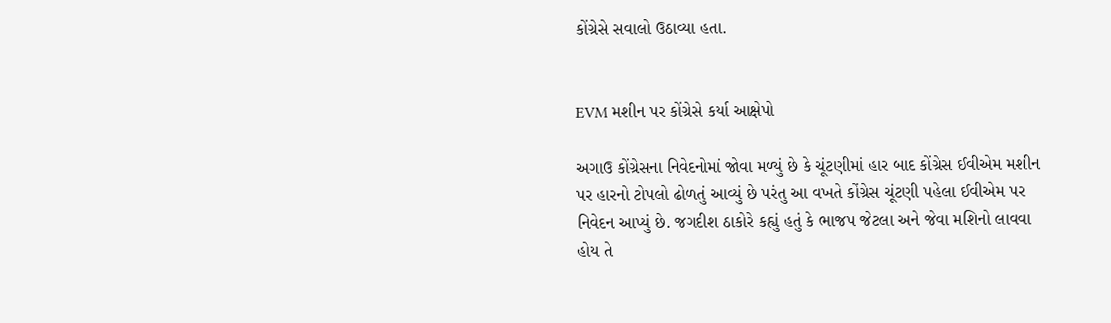કોંગ્રેસે સવાલો ઉઠાવ્યા હતા.


EVM મશીન પર કોંગ્રેસે કર્યા આક્ષેપો

અગાઉ કોંગ્રેસના નિવેદનોમાં જોવા મળ્યું છે કે ચૂંટણીમાં હાર બાદ કોંગ્રેસ ઈવીએમ મશીન પર હારનો ટોપલો ઢોળતું આવ્યું છે પરંતુ આ વખતે કોંગ્રેસ ચૂંટણી પહેલા ઈવીએમ પર નિવેદન આપ્યું છે. જગદીશ ઠાકોરે કહ્યું હતું કે ભાજપ જેટલા અને જેવા મશિનો લાવવા હોય તે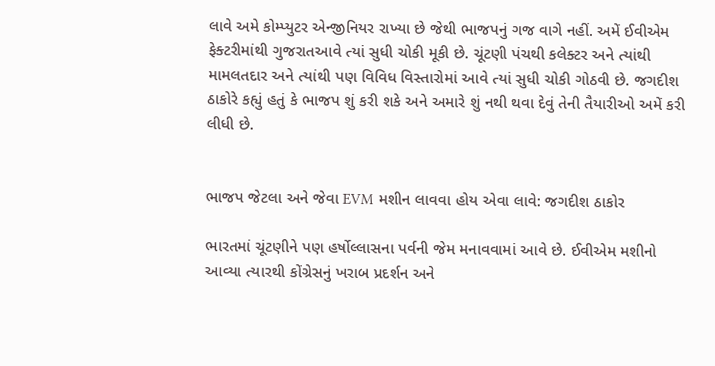લાવે અમે કોમ્પ્યુટર એન્જીનિયર રાખ્યા છે જેથી ભાજપનું ગજ વાગે નહીં. અમેં ઈવીએમ ફેક્ટરીમાંથી ગુજરાતઆવે ત્યાં સુધી ચોકી મૂકી છે. ચૂંટણી પંચથી કલેક્ટર અને ત્યાંથી મામલતદાર અને ત્યાંથી પણ વિવિધ વિસ્તારોમાં આવે ત્યાં સુધી ચોકી ગોઠવી છે. જગદીશ ઠાકોરે કહ્યું હતું કે ભાજપ શું કરી શકે અને અમારે શું નથી થવા દેવું તેની તૈયારીઓ અમેં કરી લીધી છે.


ભાજપ જેટલા અને જેવા EVM મશીન લાવવા હોય એવા લાવે: જગદીશ ઠાકોર

ભારતમાં ચૂંટણીને પણ હર્ષોલ્લાસના પર્વની જેમ મનાવવામાં આવે છે. ઈવીએમ મશીનો આવ્યા ત્યારથી કોંગ્રેસનું ખરાબ પ્રદર્શન અને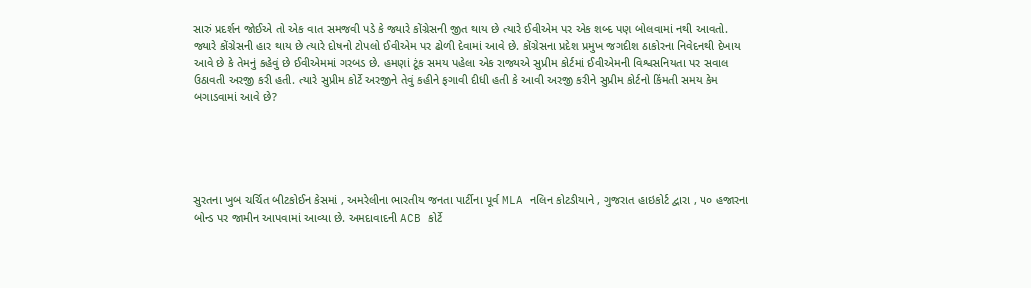સારું પ્રદર્શન જોઈએ તો એક વાત સમજવી પડે કે જ્યારે કોંગ્રેસની જીત થાય છે ત્યારે ઈવીએમ પર એક શબ્દ પણ બોલવામાં નથી આવતો. જ્યારે કોંગ્રેસની હાર થાય છે ત્યારે દોષનો ટોપલો ઈવીએમ પર ઢોળી દેવામાં આવે છે. કોંગ્રેસના પ્રદેશ પ્રમુખ જગદીશ ઠાકોરના નિવેદનથી દેખાય આવે છે કે તેમનું કહેવું છે ઈવીએમમાં ગરબડ છે. હમણાં ટૂંક સમય પહેલા એક રાજ્યએ સુપ્રીમ કોર્ટમાં ઈવીએમની વિશ્વસનિયતા પર સવાલ ઉઠાવતી અરજી કરી હતી. ત્યારે સુપ્રીમ કોર્ટે અરજીને તેવું કહીને ફગાવી દીધી હતી કે આવી અરજી કરીને સુપ્રીમ કોર્ટનો કિંમતી સમય કેમ બગાડવામાં આવે છે?





સુરતના ખુબ ચર્ચિત બીટકોઈન કેસમાં , અમરેલીના ભારતીય જનતા પાર્ટીના પૂર્વ MLA નલિન કોટડીયાને , ગુજરાત હાઇકોર્ટ દ્વારા , ૫૦ હજારના બોન્ડ પર જામીન આપવામાં આવ્યા છે. અમદાવાદની ACB કોર્ટે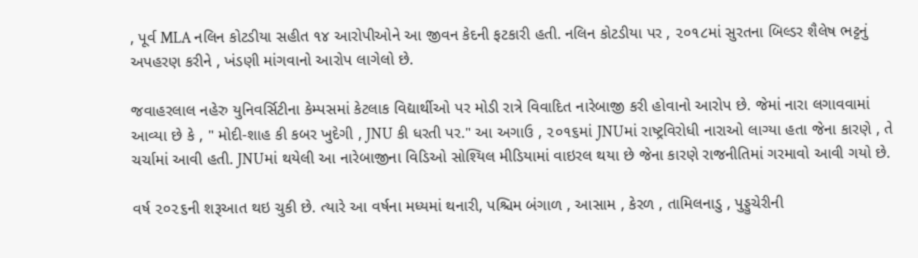, પૂર્વ MLA નલિન કોટડીયા સહીત ૧૪ આરોપીઓને આ જીવન કેદની ફટકારી હતી. નલિન કોટડીયા પર , ૨૦૧૮માં સુરતના બિલ્ડર શૈલેષ ભટ્ટનું અપહરણ કરીને , ખંડણી માંગવાનો આરોપ લાગેલો છે.

જવાહરલાલ નહેરુ યુનિવર્સિટીના કેમ્પસમાં કેટલાક વિદ્યાર્થીઓ પર મોડી રાત્રે વિવાદિત નારેબાજી કરી હોવાનો આરોપ છે. જેમાં નારા લગાવવામાં આવ્યા છે કે , " મોદી-શાહ કી કબર ખુદેગી , JNU કી ધરતી પર." આ અગાઉ , ૨૦૧૬માં JNUમાં રાષ્ટ્રવિરોધી નારાઓ લાગ્યા હતા જેના કારણે , તે ચર્ચામાં આવી હતી. JNUમાં થયેલી આ નારેબાજીના વિડિઓ સોશ્યિલ મીડિયામાં વાઇરલ થયા છે જેના કારણે રાજનીતિમાં ગરમાવો આવી ગયો છે.

વર્ષ ૨૦૨૬ની શરૂઆત થઇ ચુકી છે. ત્યારે આ વર્ષના મધ્યમાં થનારી, પશ્ચિમ બંગાળ , આસામ , કેરળ , તામિલનાડુ , પુડ્ડુચેરીની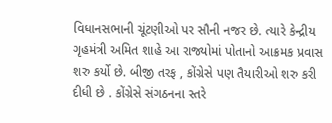વિધાનસભાની ચૂંટણીઓ પર સૌની નજર છે. ત્યારે કેન્દ્રીય ગૃહમંત્રી અમિત શાહે આ રાજ્યોમાં પોતાનો આક્રમક પ્રવાસ શરુ કર્યો છે. બીજી તરફ , કોંગ્રેસે પણ તૈયારીઓ શરુ કરી દીધી છે . કોંગ્રેસે સંગઠનના સ્તરે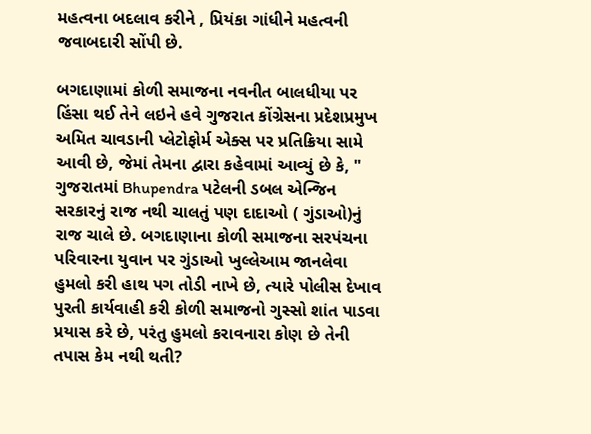મહત્વના બદલાવ કરીને , પ્રિયંકા ગાંધીને મહત્વની જવાબદારી સોંપી છે.

બગદાણામાં કોળી સમાજના નવનીત બાલધીયા પર હિંસા થઈ તેને લઇને હવે ગુજરાત કોંગ્રેસના પ્રદેશપ્રમુખ અમિત ચાવડાની પ્લેટોફોર્મ એક્સ પર પ્રતિક્રિયા સામે આવી છે, જેમાં તેમના દ્વારા કહેવામાં આવ્યું છે કે, " ગુજરાતમાં Bhupendra પટેલની ડબલ એન્જિન સરકારનું રાજ નથી ચાલતું પણ દાદાઓ ( ગુંડાઓ)નું રાજ ચાલે છે. બગદાણાના કોળી સમાજના સરપંચના પરિવારના યુવાન પર ગુંડાઓ ખુલ્લેઆમ જાનલેવા હુમલો કરી હાથ પગ તોડી નાખે છે, ત્યારે પોલીસ દેખાવ પુરતી કાર્યવાહી કરી કોળી સમાજનો ગુસ્સો શાંત પાડવા પ્રયાસ કરે છે, પરંતુ હુમલો કરાવનારા કોણ છે તેની તપાસ કેમ નથી થતી?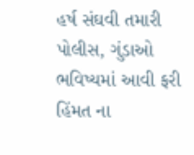હર્ષ સંઘવી તમારી પોલીસ, ગુંડાઓ ભવિષ્યમાં આવી ફરી હિંમત ના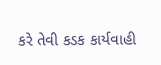કરે તેવી કડક કાર્યવાહી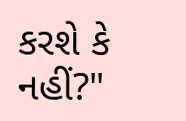કરશે કે નહીં?"